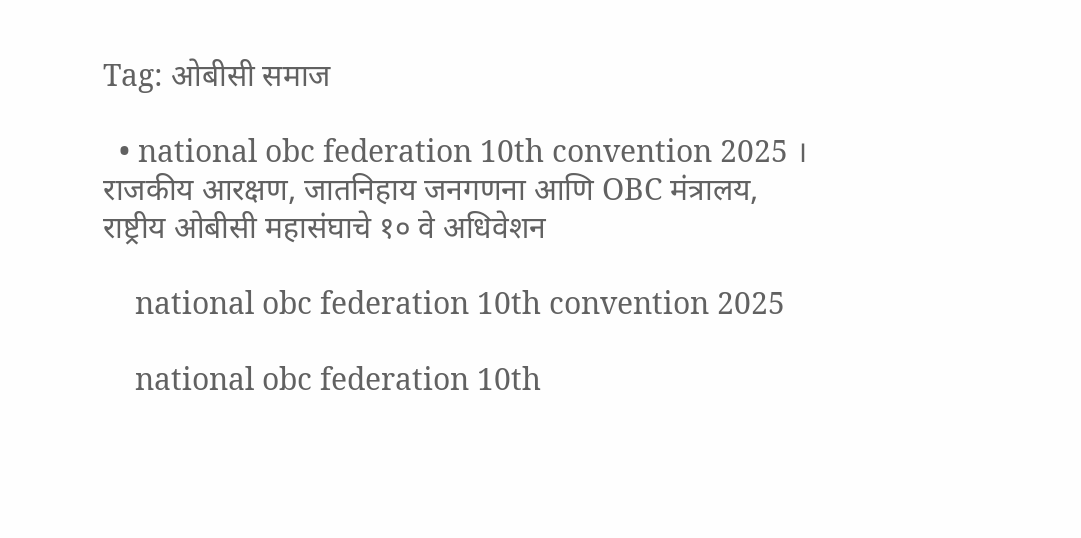Tag: ओबीसी समाज

  • national obc federation 10th convention 2025 । राजकीय आरक्षण, जातनिहाय जनगणना आणि OBC मंत्रालय, राष्ट्रीय ओबीसी महासंघाचे १० वे अधिवेशन

    national obc federation 10th convention 2025

    national obc federation 10th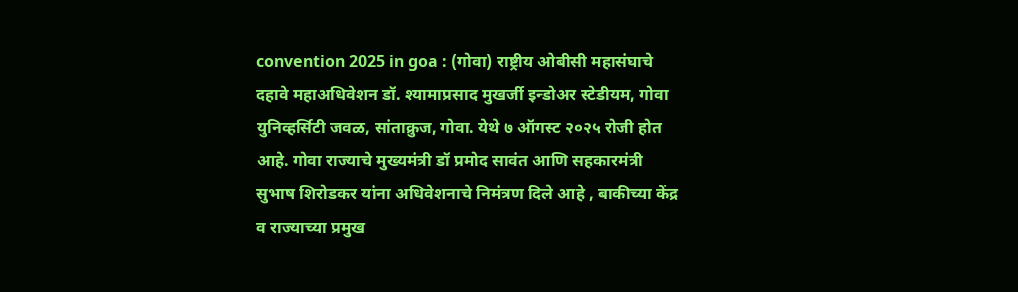convention 2025 in goa : (गोवा) राष्ट्रीय ओबीसी महासंघाचे दहावे महाअधिवेशन डॉ. श्यामाप्रसाद मुखर्जी इन्डोअर स्टेडीयम, गोवा युनिव्हर्सिटी जवळ, सांताक्रुज, गोवा. येथे ७ ऑगस्ट २०२५ रोजी होत आहे. गोवा राज्याचे मुख्यमंत्री डॉ प्रमोद सावंत आणि सहकारमंत्री सुभाष शिरोडकर यांना अधिवेशनाचे निमंत्रण दिले आहे , बाकीच्या केंद्र व राज्याच्या प्रमुख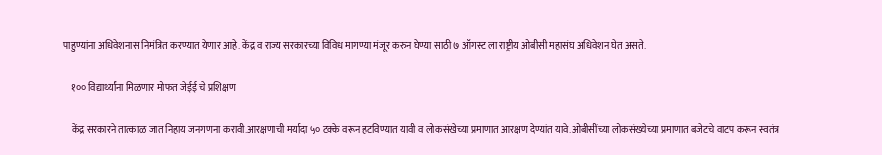पाहुण्यांना अधिवेशनास निमंत्रित करण्यात येणार आहे. केंद्र व राज्य सरकारच्या विविध मागण्या मंजूर करुन घेण्या साठी ७ ऑगस्ट ला राष्ट्रीय ओबीसी महासंघ अधिवेशन घेत असते.

    १०० विद्यार्थ्यांना मिळणार मोफत जेईई चे प्रशिक्षण

    केंद्र सरकारने तात्काळ जात निहाय जनगणना करावी.आरक्षणाची मर्यादा ५० टक्के वरून हटविण्यात यावी व लोकसंखेच्या प्रमाणात आरक्षण देण्यांत यावे.ओबीसींच्या लोकसंख्येच्या प्रमाणात बजेटचे वाटप करून स्वतंत्र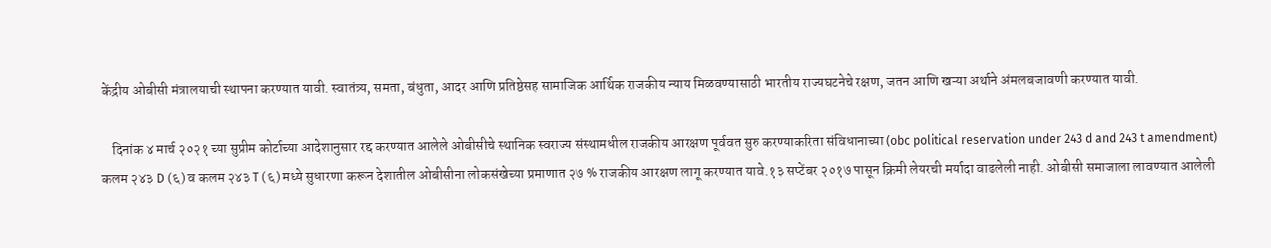केंद्रीय ओबीसी मंत्रालयाची स्थापना करण्यात यावी. स्वातंत्र्य, समता, बंधुता, आदर आणि प्रतिष्ठेसह सामाजिक आर्थिक राजकीय न्याय मिळवण्यासाठी भारतीय राज्यघटनेचे रक्षण, जतन आणि खऱ्या अर्थाने अंमलबजावणी करण्यात यावी.

    दिनांक ४ मार्च २०२१ च्या सुप्रीम कोर्टाच्या आदेशानुसार रद्द करण्यात आलेले ओबीसीचे स्थानिक स्वराज्य संस्थामधील राजकीय आरक्षण पूर्ववत सुरु करण्याकरिता संविधानाच्या (obc political reservation under 243 d and 243 t amendment) कलम २४३ D (६) व कलम २४३ T (६) मध्ये सुधारणा करून देशातील ओबीसीना लोकसंखेच्या प्रमाणात २७ % राजकीय आरक्षण लागू करण्यात यावे.१३ सप्टेंबर २०१७ पासून क्रिमी लेयरची मर्यादा वाढलेली नाही. ओबीसी समाजाला लावण्यात आलेली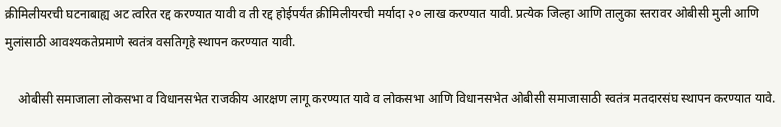क्रीमिलीयरची घटनाबाह्य अट त्वरित रद्द करण्यात यावी व ती रद्द होईपर्यंत क्रीमिलीयरची मर्यादा २० लाख करण्यात यावी. प्रत्येक जिल्हा आणि तालुका स्तरावर ओबीसी मुली आणि मुलांसाठी आवश्यकतेप्रमाणे स्वतंत्र वसतिगृहे स्थापन करण्यात यावी.

    ओबीसी समाजाला लोकसभा व विधानसभेत राजकीय आरक्षण लागू करण्यात यावे व लोकसभा आणि विधानसभेत ओबीसी समाजासाठी स्वतंत्र मतदारसंघ स्थापन करण्यात यावे.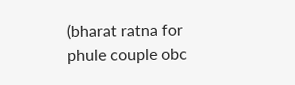(bharat ratna for phule couple obc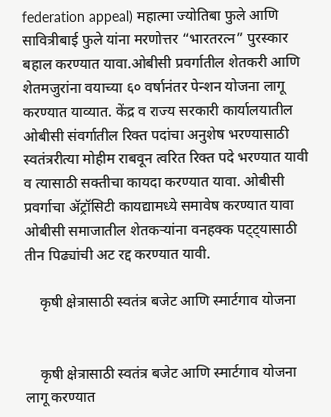federation appeal) महात्मा ज्योतिबा फुले आणि सावित्रीबाई फुले यांना मरणोत्तर “भारतरत्न” पुरस्कार बहाल करण्यात यावा.ओबीसी प्रवर्गातील शेतकरी आणि शेतमजुरांना वयाच्या ६० वर्षानंतर पेन्शन योजना लागू करण्यात याव्यात. केंद्र व राज्य सरकारी कार्यालयातील ओबीसी संवर्गातील रिक्त पदांचा अनुशेष भरण्यासाठी स्वतंत्ररीत्या मोहीम राबवून त्वरित रिक्त पदे भरण्यात यावी व त्यासाठी सक्तीचा कायदा करण्यात यावा. ओबीसी प्रवर्गाचा अ‍ॅट्रॉसिटी कायद्यामध्ये समावेष करण्यात यावा ओबीसी समाजातील शेतकऱ्यांना वनहक्क पट्ट्यासाठी तीन पिढ्यांची अट रद्द करण्यात यावी.

    कृषी क्षेत्रासाठी स्वतंत्र बजेट आणि स्मार्टगाव योजना


    कृषी क्षेत्रासाठी स्वतंत्र बजेट आणि स्मार्टगाव योजना लागू करण्यात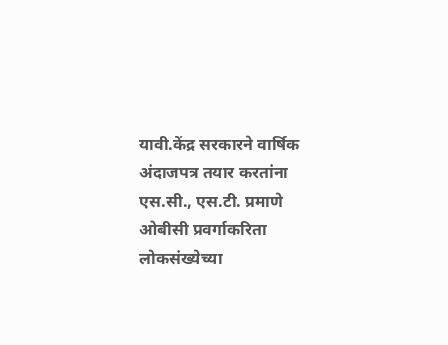यावी.केंद्र सरकारने वार्षिक अंदाजपत्र तयार करतांना एस.सी., एस.टी. प्रमाणे ओबीसी प्रवर्गाकरिता लोकसंख्येच्या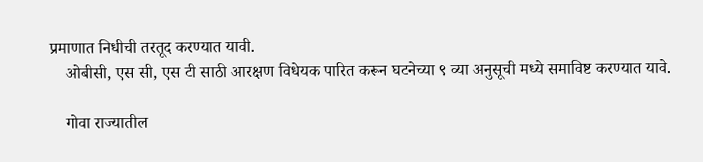प्रमाणात निधीची तरतूद करण्यात यावी.
    ओबीसी, एस सी, एस टी साठी आरक्षण विधेयक पारित करून घटनेच्या ९ व्या अनुसूची मध्ये समाविष्ट करण्यात यावे.

    गोवा राज्यातील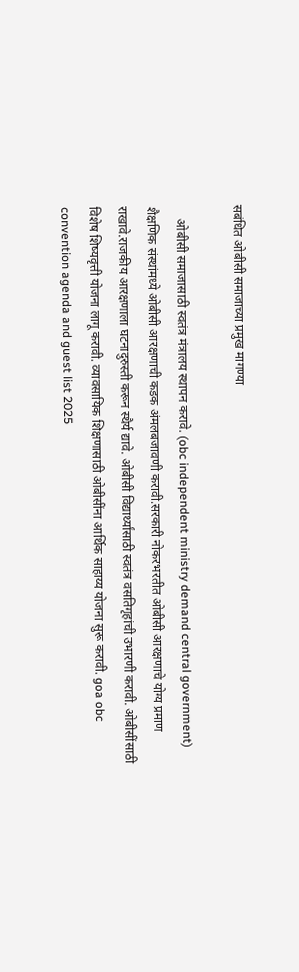सबंधित ओबीसी समाजाच्या प्रमुख मागण्या

    ओबीसी समाजासाठी स्वतंत्र मंत्रालय स्थापन करावे. (obc independent ministry demand central government) शैक्षणिक संस्थांमध्ये ओबीसी आरक्षणाची कडक अंमलबजावणी करावी.सरकारी नोकरभरतीत ओबीसी आरक्षणाचे योग्य प्रमाण राखावे.राजकीय आरक्षणाला घटनादुरुस्ती करून स्थैर्य द्यावे. ओबीसी विद्यार्थ्यांसाठी स्वतंत्र वसतिगृहांची उभारणी करावी. ओबीसींसाठी विशेष शिष्यवृत्ती योजना लागू करावी. व्यावसायिक शिक्षणासाठी ओबीसींना आर्थिक साहाय्य योजना सुरू करावी. goa obc convention agenda and guest list 2025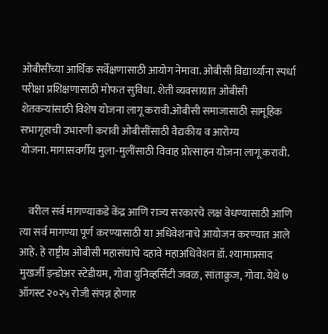ओबीसींच्या आर्थिक सर्वेक्षणासाठी आयोग नेमावा. ओबीसी विद्यार्थ्यांना स्पर्धा परीक्षा प्रशिक्षणासाठी मोफत सुविधा. शेती व्यवसायात ओबीसी शेतकऱ्यांसाठी विशेष योजना लागू करावी.ओबीसी समाजासाठी सामूहिक सभागृहाची उभारणी करावी ओबीसींसाठी वैद्यकीय व आरोग्य योजना.मागासवर्गीय मुला-मुलींसाठी विवाह प्रोत्साहन योजना लागू करावी.


    वरील सर्व मागण्याकडे केंद्र आणि राज्य सरकारचे लक्ष वेधण्यासाठी आणि त्या सर्व मागण्या पूर्ण करण्यासाठी या अधिवेशनाचे आयोजन करण्यात आले आहे. हे राष्ट्रीय ओबीसी महासंघाचे दहावे महाअधिवेशन डॉ. श्यामाप्रसाद मुखर्जी इन्डोअर स्टेडीयम, गोवा युनिव्हर्सिटी जवळ, सांताक्रुज, गोवा. येथे ७ ऑगस्ट २०२५ रोजी संपन्न होणार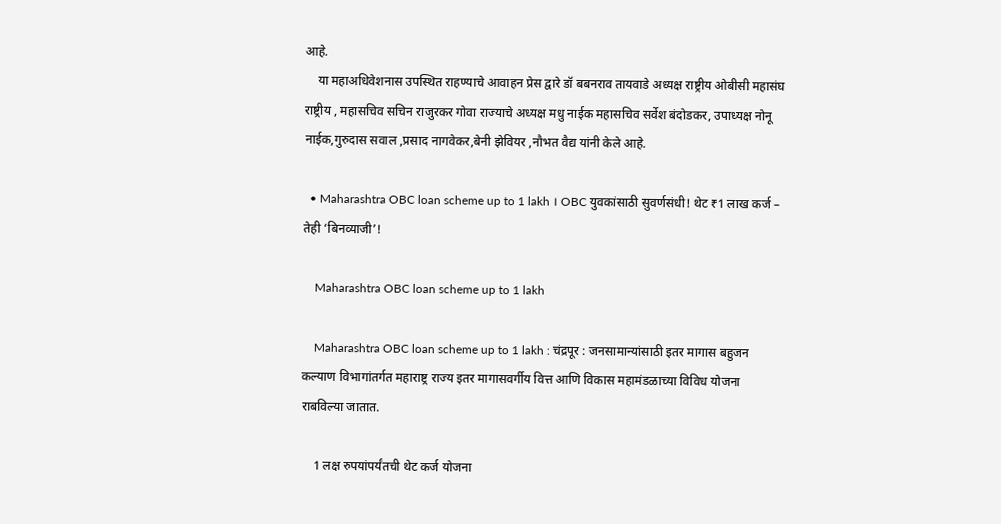आहे.
    या महाअधिवेशनास उपस्थित राहण्याचे आवाहन प्रेस द्वारे डॉ बबनराव तायवाडे अध्यक्ष राष्ट्रीय ओबीसी महासंघ राष्ट्रीय , महासचिव सचिन राजुरकर गोवा राज्याचे अध्यक्ष मधु नाईक महासचिव सर्वेश बंदोडकर, उपाध्यक्ष नोनू नाईक,गुरुदास सवाल ,प्रसाद नागवेकर,बेनी झेवियर ,नौभत वैद्य यांनी केले आहे.

  • Maharashtra OBC loan scheme up to 1 lakh । OBC युवकांसाठी सुवर्णसंधी! थेट ₹1 लाख कर्ज – तेही ‘बिनव्याजी’!

    Maharashtra OBC loan scheme up to 1 lakh

    Maharashtra OBC loan scheme up to 1 lakh : चंद्रपूर : जनसामान्यांसाठी इतर मागास बहुजन कल्याण विभागांतर्गत महाराष्ट्र राज्य इतर मागासवर्गीय वित्त आणि विकास महामंडळाच्या विविध योजना राबविल्या जातात.

    1 लक्ष रुपयांपर्यंतची थेट कर्ज योजना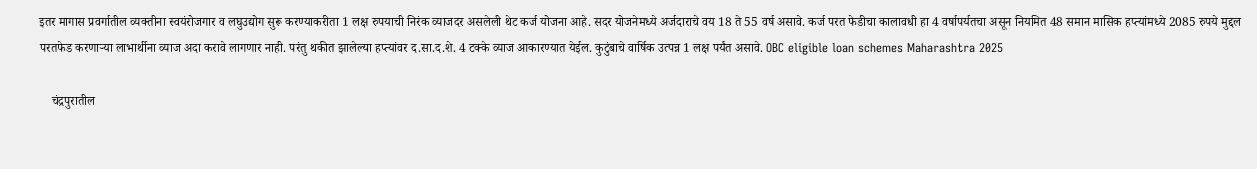इतर मागास प्रवर्गातील व्यक्तीना स्वयंरोजगार व लघुउद्योग सुरू करण्याकरीता 1 लक्ष रुपयाची निरंक व्याजदर असलेली थेट कर्ज योजना आहे. सदर योजनेमध्ये अर्जदाराचे वय 18 ते 55 वर्ष असावे. कर्ज परत फेडीचा कालावधी हा 4 वर्षापर्यतचा असून नियमित 48 समान मासिक हप्त्यांमध्ये 2085 रुपये मुद्दल परतफेड करणाऱ्या लाभार्थीना व्याज अदा करावे लागणार नाही. परंतु थकीत झालेल्या हप्त्यांवर द.सा.द.शे. 4 टक्के व्याज आकारण्यात येईल. कुटुंबाचे वार्षिक उत्पन्न 1 लक्ष पर्यंत असावे. OBC eligible loan schemes Maharashtra 2025

    चंद्रपुरातील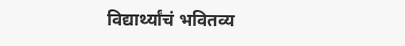विद्यार्थ्यांचं भवितव्य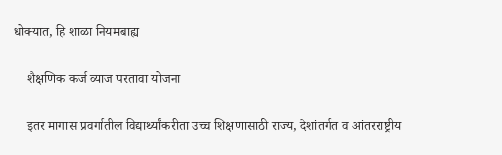धोक्यात, हि शाळा नियमबाह्य

    शैक्षणिक कर्ज व्याज परतावा योजना

    इतर मागास प्रवर्गातील विद्यार्थ्यांकरीता उच्च शिक्षणासाठी राज्य, देशांतर्गत व आंतरराष्ट्रीय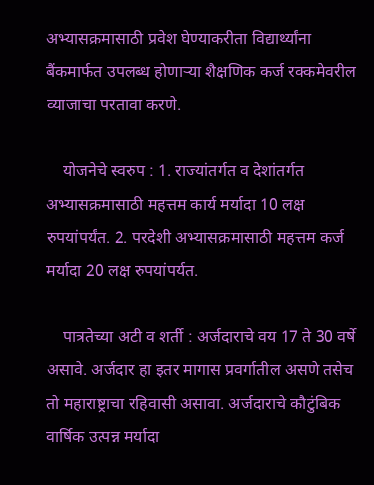अभ्यासक्रमासाठी प्रवेश घेण्याकरीता विद्यार्थ्यांना बैंकमार्फत उपलब्ध होणाऱ्या शैक्षणिक कर्ज रक्कमेवरील व्याजाचा परतावा करणे.

    योजनेचे स्वरुप : 1. राज्यांतर्गत व देशांतर्गत अभ्यासक्रमासाठी महत्तम कार्य मर्यादा 10 लक्ष रुपयांपर्यंत. 2. परदेशी अभ्यासक्रमासाठी महत्तम कर्ज मर्यादा 20 लक्ष रुपयांपर्यत.

    पात्रतेच्या अटी व शर्ती : अर्जदाराचे वय 17 ते 30 वर्षे असावे. अर्जदार हा इतर मागास प्रवर्गातील असणे तसेच तो महाराष्ट्राचा रहिवासी असावा. अर्जदाराचे कौटुंबिक वार्षिक उत्पन्न मर्यादा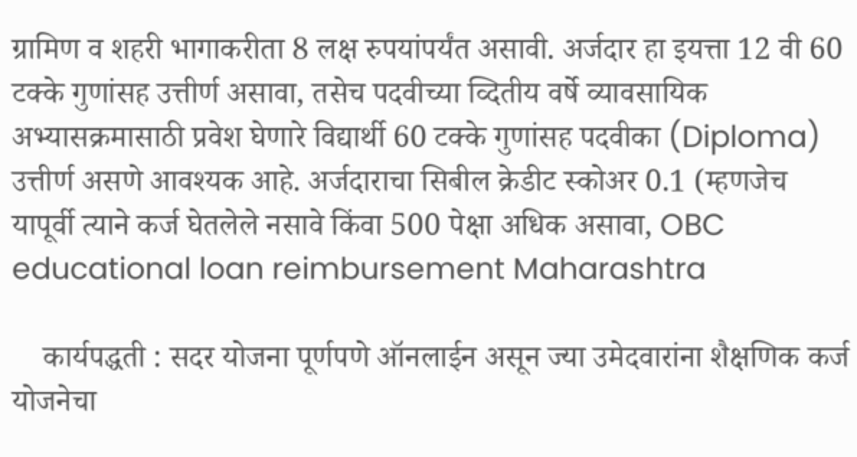ग्रामिण व शहरी भागाकरीता 8 लक्ष रुपयांपर्यंत असावी. अर्जदार हा इयत्ता 12 वी 60 टक्के गुणांसह उत्तीर्ण असावा, तसेच पदवीच्या व्दितीय वर्षे व्यावसायिक अभ्यासक्रमासाठी प्रवेश घेणारे विद्यार्थी 60 टक्के गुणांसह पदवीका (Diploma) उत्तीर्ण असणे आवश्यक आहे. अर्जदाराचा सिबील क्रेडीट स्कोअर 0.1 (म्हणजेच यापूर्वी त्याने कर्ज घेतलेले नसावे किंवा 500 पेक्षा अधिक असावा, OBC educational loan reimbursement Maharashtra

    कार्यपद्धती : सदर योजना पूर्णपणे ऑनलाईन असून ज्या उमेदवारांना शैक्षणिक कर्ज योजनेचा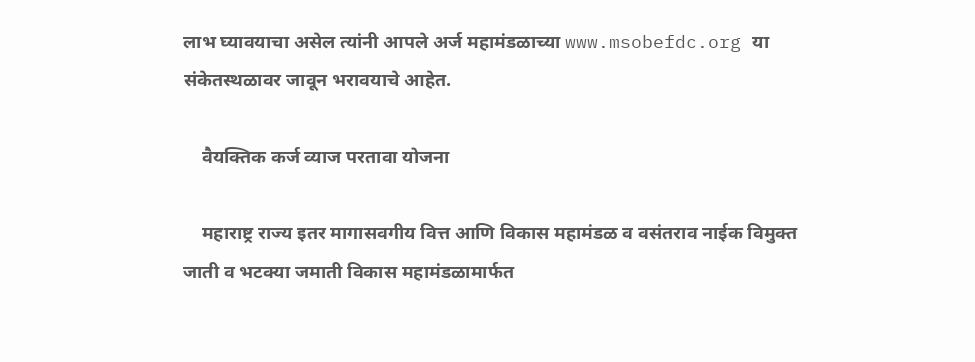लाभ घ्यावयाचा असेल त्यांनी आपले अर्ज महामंडळाच्या www.msobefdc.org या संकेतस्थळावर जावून भरावयाचे आहेत.

    वैयक्तिक कर्ज व्याज परतावा योजना

    महाराष्ट्र राज्य इतर मागासवगीय वित्त आणि विकास महामंडळ व वसंतराव नाईक विमुक्त जाती व भटक्या जमाती विकास महामंडळामार्फत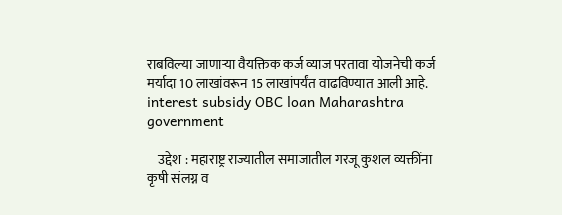राबविल्या जाणाऱ्या वैयक्तिक कर्ज व्याज परतावा योजनेची कर्ज मर्यादा 10 लाखांवरून 15 लाखांपर्यंत वाढविण्यात आली आहे. interest subsidy OBC loan Maharashtra government

    उद्देश : महाराष्ट्र राज्यातील समाजातील गरजू कुशल व्यक्तींना कृषी संलग्न व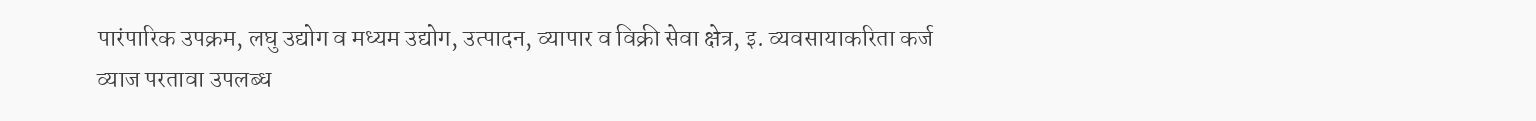पारंपारिक उपक्रम, लघु उद्योग व मध्यम उद्योग, उत्पादन, व्यापार व विक्री सेवा क्षेत्र, इ. व्यवसायाकरिता कर्ज व्याज परतावा उपलब्ध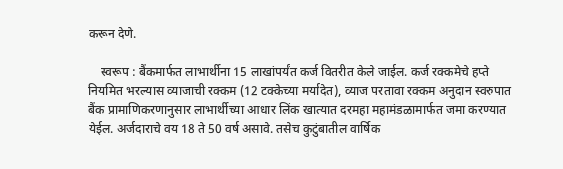करून देणे.

    स्वरूप : बैंकमार्फत लाभार्थीना 15 लाखांपर्यंत कर्ज वितरीत केले जाईल. कर्ज रक्कमेचे हप्ते नियमित भरल्यास व्याजाची रक्कम (12 टक्केच्या मर्यादेत), व्याज परतावा रक्कम अनुदान स्वरुपात बैंक प्रामाणिकरणानुसार लाभार्थीच्या आधार लिंक खात्यात दरमहा महामंडळामार्फत जमा करण्यात येईल. अर्जदाराचे वय 18 ते 50 वर्ष असावे. तसेच कुटुंबातील वार्षिक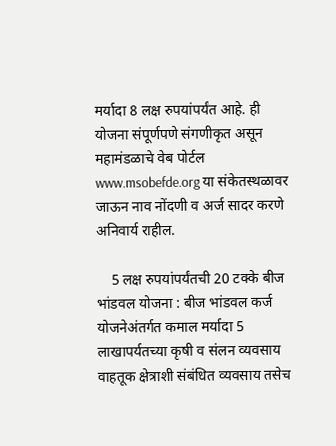मर्यादा 8 लक्ष रुपयांपर्यंत आहे. ही योजना संपूर्णपणे संगणीकृत असून महामंडळाचे वेब पोर्टल www.msobefde.org या संकेतस्थळावर जाऊन नाव नोंदणी व अर्ज सादर करणे अनिवार्य राहील.

    5 लक्ष रुपयांपर्यंतची 20 टक्के बीज भांडवल योजना : बीज भांडवल कर्ज योजनेअंतर्गत कमाल मर्यादा 5 लाखापर्यतच्या कृषी व संलन व्यवसाय वाहतूक क्षेत्राशी संबंधित व्यवसाय तसेच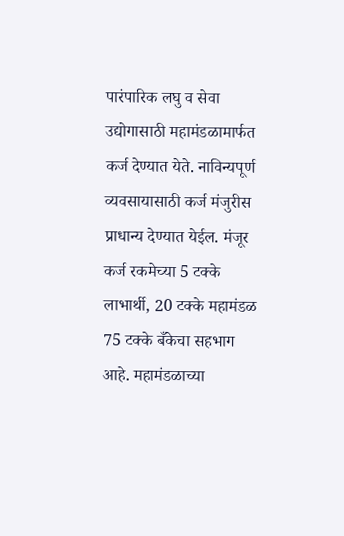पारंपारिक लघु व सेवा उद्योगासाठी महामंडळामार्फत कर्ज देण्यात येते. नाविन्यपूर्ण व्यवसायासाठी कर्ज मंजुरीस प्राधान्य देण्यात येईल. मंजूर कर्ज रकमेच्या 5 टक्के लाभार्थी, 20 टक्के महामंडळ 75 टक्के बँकेचा सहभाग आहे. महामंडळाच्या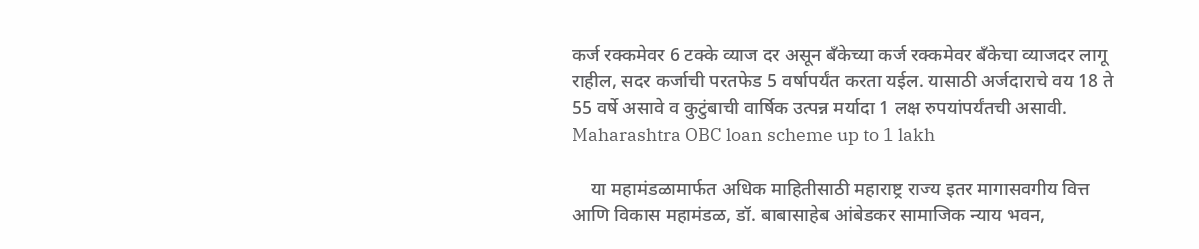कर्ज रक्कमेवर 6 टक्के व्याज दर असून बँकेच्या कर्ज रक्कमेवर बँकेचा व्याजदर लागू राहील, सदर कर्जाची परतफेड 5 वर्षापर्यंत करता यईल. यासाठी अर्जदाराचे वय 18 ते 55 वर्षे असावे व कुटुंबाची वार्षिक उत्पन्न मर्यादा 1 लक्ष रुपयांपर्यंतची असावी. Maharashtra OBC loan scheme up to 1 lakh

    या महामंडळामार्फत अधिक माहितीसाठी महाराष्ट्र राज्य इतर मागासवगीय वित्त आणि विकास महामंडळ, डॉ. बाबासाहेब आंबेडकर सामाजिक न्याय भवन,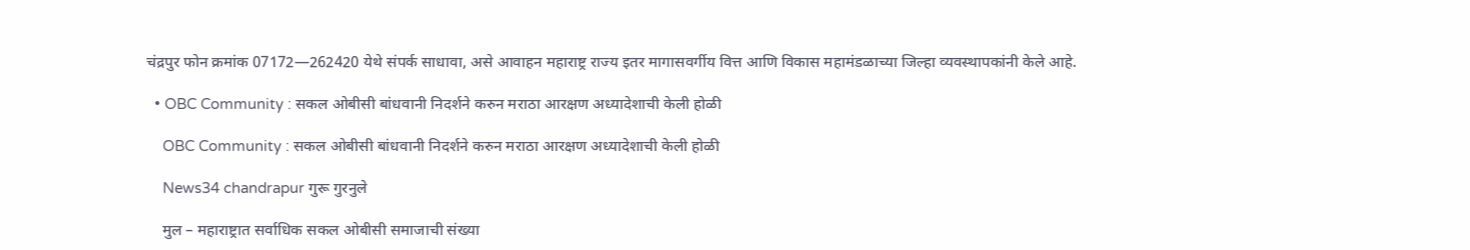चंद्रपुर फोन क्रमांक 07172—262420 येथे संपर्क साधावा, असे आवाहन महाराष्ट्र राज्य इतर मागासवर्गीय वित्त आणि विकास महामंडळाच्या जिल्हा व्यवस्थापकांनी केले आहे.

  • OBC Community : सकल ओबीसी बांधवानी निदर्शने करुन मराठा आरक्षण अध्यादेशाची केली होळी

    OBC Community : सकल ओबीसी बांधवानी निदर्शने करुन मराठा आरक्षण अध्यादेशाची केली होळी

    News34 chandrapur गुरू गुरनुले

    मुल – महाराष्ट्रात सर्वाधिक सकल ओबीसी समाजाची संख्या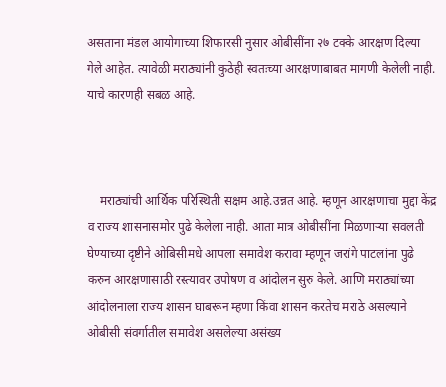असताना मंडल आयोगाच्या शिफारसी नुसार ओबीसींना २७ टक्के आरक्षण दिल्या गेले आहेत. त्यावेळी मराठ्यांनी कुठेही स्वतःच्या आरक्षणाबाबत मागणी केलेली नाही. याचे कारणही सबळ आहे.



    मराठ्यांची आर्थिक परिस्थिती सक्षम आहे.उन्नत आहे. म्हणून आरक्षणाचा मुद्दा केंद्र व राज्य शासनासमोर पुढे केलेला नाही. आता मात्र ओबीसींना मिळणाऱ्या सवलती घेण्याच्या दृष्टीने ओबिसीमधे आपला समावेश करावा म्हणून जरांगे पाटलांना पुढे करुन आरक्षणासाठी रस्त्यावर उपोषण व आंदोलन सुरु केले. आणि मराठ्यांच्या आंदोलनाला राज्य शासन घाबरून म्हणा किंवा शासन करतेच मराठे असल्याने ओबीसी संवर्गातील समावेश असलेल्या असंख्य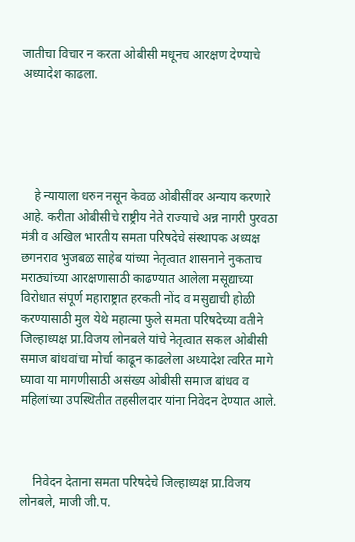जातीचा विचार न करता ओबीसी मधूनच आरक्षण देण्याचे अध्यादेश काढला.





    हे न्यायाला धरुन नसून केवळ ओबीसींवर अन्याय करणारे आहे. करीता ओबीसीचे राष्ट्रीय नेते राज्याचे अन्न नागरी पुरवठा मंत्री व अखिल भारतीय समता परिषदेचे संस्थापक अध्यक्ष छगनराव भुजबळ साहेब यांच्या नेतृत्वात शासनाने नुकताच मराठ्यांच्या आरक्षणासाठी काढण्यात आलेला मसूद्याच्या विरोधात संपूर्ण महाराष्ट्रात हरकती नोंद व मसुद्याची होळी करण्यासाठी मुल येथे महात्मा फुले समता परिषदेच्या वतीने जिल्हाध्यक्ष प्रा.विजय लोनबले यांचे नेतृत्वात सकल ओबीसी समाज बांधवांचा मोर्चा काढून काढलेला अध्यादेश त्वरित मागे घ्यावा या मागणीसाठी असंख्य ओबीसी समाज बांधव व महिलांच्या उपस्थितीत तहसीलदार यांना निवेदन देण्यात आले.



    निवेदन देताना समता परिषदेचे जिल्हाध्यक्ष प्रा.विजय लोनबले, माजी जी.प.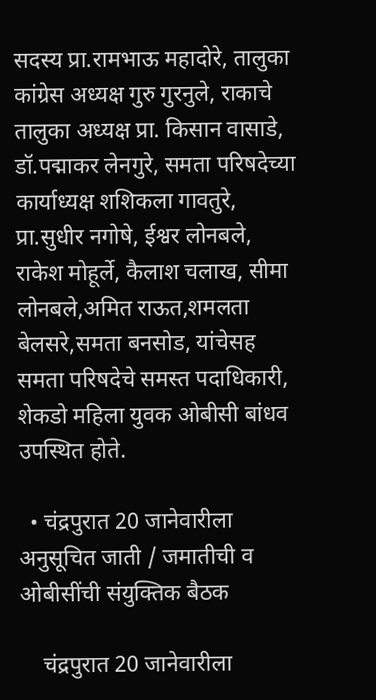सदस्य प्रा.रामभाऊ महादोरे, तालुका कांग्रेस अध्यक्ष गुरु गुरनुले, राकाचे तालुका अध्यक्ष प्रा. किसान वासाडे, डॉ.पद्माकर लेनगुरे, समता परिषदेच्या कार्याध्यक्ष शशिकला गावतुरे, प्रा.सुधीर नगोषे, ईश्वर लोनबले, राकेश मोहूर्ले, कैलाश चलाख, सीमा लोनबले,अमित राऊत,शमलता बेलसरे,समता बनसोड, यांचेसह समता परिषदेचे समस्त पदाधिकारी, शेकडो महिला युवक ओबीसी बांधव उपस्थित होते.

  • चंद्रपुरात 20 जानेवारीला अनुसूचित जाती / जमातीची व ओबीसींची संयुक्तिक बैठक

    चंद्रपुरात 20 जानेवारीला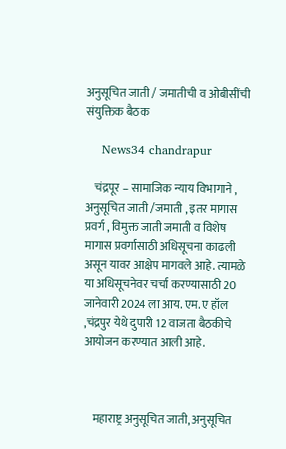अनुसूचित जाती / जमातीची व ओबीसींची संयुक्तिक बैठक

    News34 chandrapur

    चंद्रपूर – सामाजिक न्याय विभागाने , अनुसूचित जाती /जमाती , इतर मागास प्रवर्ग , विमुक्त जाती जमाती व विशेष मागास प्रवर्गासाठी अधिसूचना काढली असून यावर आक्षेप मागवले आहे. त्यामळे या अधिसूचनेवर चर्चा करण्यासाठी 20 जानेवारी 2024 ला आय. एम. ए हॉल ,चंद्रपुर येथे दुपारी 12 वाजता बैठकीचे आयोजन करण्यात आली आहे.



    महाराष्ट्र अनुसूचित जाती, अनुसूचित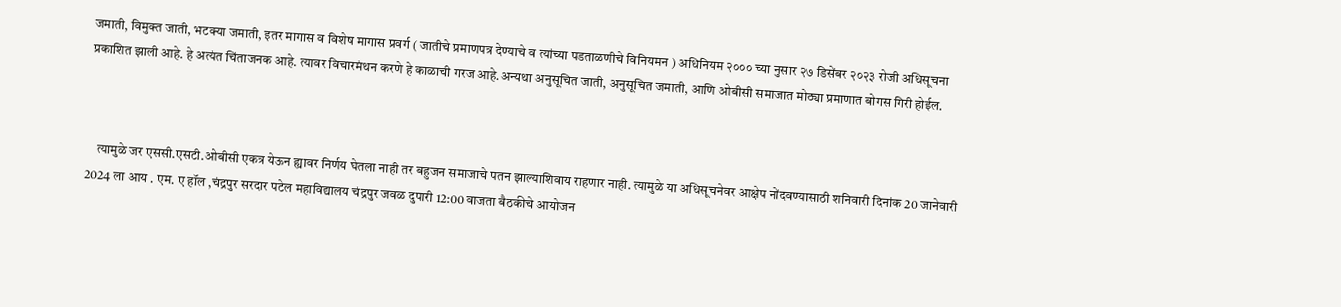जमाती, विमुक्त जाती, भटक्या जमाती, इतर मागास व विशेष मागास प्रवर्ग ( जातीचे प्रमाणपत्र देण्याचे व त्यांच्या पडताळणीचे विनियमन ) अधिनियम २००० च्या नुसार २७ डिसेंबर २०२३ रोजी अधिसूचना प्रकाशित झाली आहे. हे अत्यंत चिंताजनक आहे. त्यावर विचारमंथन करणे हे काळाची गरज आहे.अन्यथा अनुसूचित जाती, अनुसूचित जमाती, आणि ओबीसी समाजात मोठ्या प्रमाणात बोगस गिरी होईल.



    त्यामुळे जर एससी.एसटी.ओबीसी एकत्र येऊन ह्यावर निर्णय घेतला नाही तर बहुजन समाजाचे पतन झाल्याशिवाय राहणार नाही. त्यामुळे या अधिसूचनेवर आक्षेप नोंदवण्यासाठी शनिवारी दिनांक 20 जानेवारी 2024 ला आय . एम. ए हॉल ,चंद्रपुर सरदार पटेल महाविद्यालय चंद्रपुर जवळ दुपारी 12:00 वाजता बैठकीचे आयोजन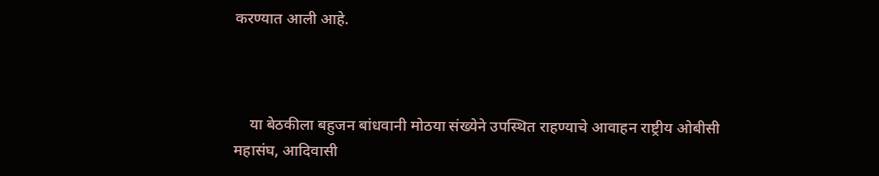करण्यात आली आहे.



    या बेठकीला बहुजन बांधवानी मोठया संख्येने उपस्थित राहण्याचे आवाहन राष्ट्रीय ओबीसी महासंघ, आदिवासी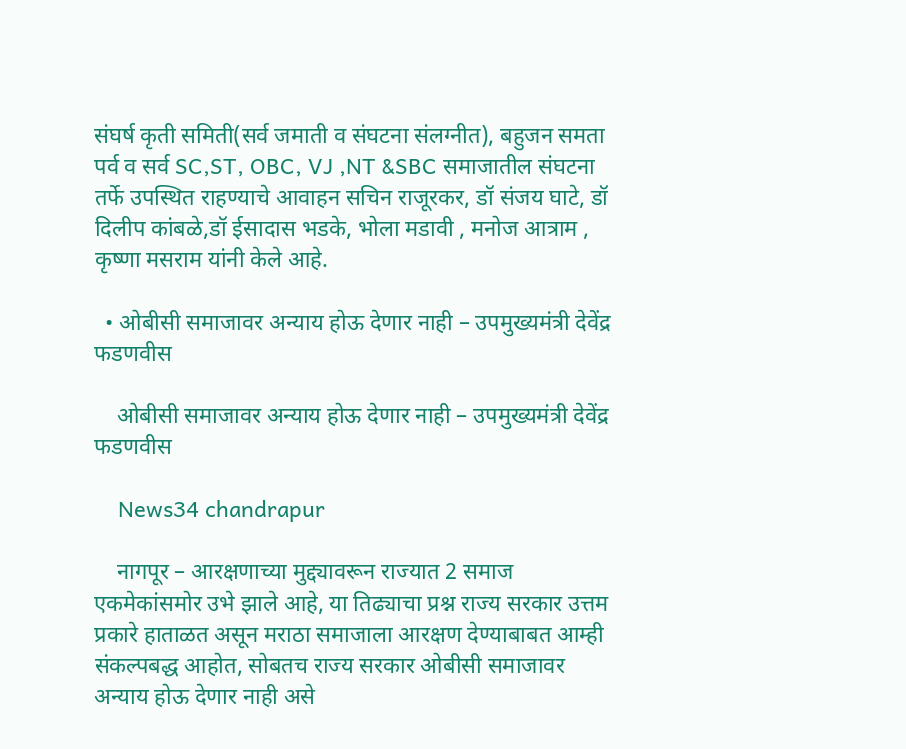संघर्ष कृती समिती(सर्व जमाती व संघटना संलग्नीत), बहुजन समता पर्व व सर्व SC,ST, OBC, VJ ,NT &SBC समाजातील संघटना तर्फे उपस्थित राहण्याचे आवाहन सचिन राजूरकर, डॉ संजय घाटे, डॉ दिलीप कांबळे,डॉ ईसादास भडके, भोला मडावी , मनोज आत्राम , कृष्णा मसराम यांनी केले आहे.

  • ओबीसी समाजावर अन्याय होऊ देणार नाही – उपमुख्यमंत्री देवेंद्र फडणवीस

    ओबीसी समाजावर अन्याय होऊ देणार नाही – उपमुख्यमंत्री देवेंद्र फडणवीस

    News34 chandrapur

    नागपूर – आरक्षणाच्या मुद्द्यावरून राज्यात 2 समाज एकमेकांसमोर उभे झाले आहे, या तिढ्याचा प्रश्न राज्य सरकार उत्तम प्रकारे हाताळत असून मराठा समाजाला आरक्षण देण्याबाबत आम्ही संकल्पबद्ध आहोत, सोबतच राज्य सरकार ओबीसी समाजावर अन्याय होऊ देणार नाही असे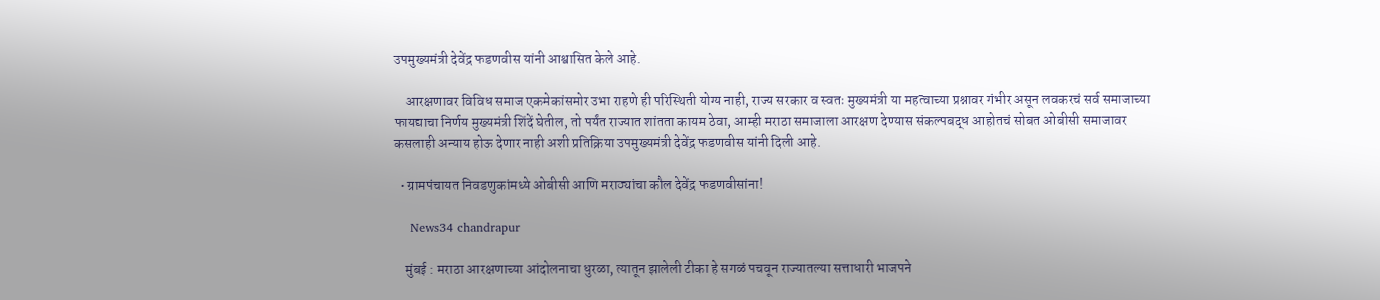उपमुख्यमंत्री देवेंद्र फडणवीस यांनी आश्वासित केले आहे.

    आरक्षणावर विविध समाज एकमेकांसमोर उभा राहणे ही परिस्थिती योग्य नाही, राज्य सरकार व स्वतः मुख्यमंत्री या महत्वाच्या प्रश्नावर गंभीर असून लवकरचं सर्व समाजाच्या फायद्याचा निर्णय मुख्यमंत्री शिंदें घेतील, तो पर्यंत राज्यात शांतता कायम ठेवा, आम्ही मराठा समाजाला आरक्षण देण्यास संकल्पबद्ध आहोतचं सोबत ओबीसी समाजावर कसलाही अन्याय होऊ देणार नाही अशी प्रतिक्रिया उपमुख्यमंत्री देवेंद्र फडणवीस यांनी दिली आहे.

  • ग्रामपंचायत निवडणुकांमध्ये ओबीसी आणि मराठ्यांचा कौल देवेंद्र फडणवीसांना!

    News34 chandrapur

    मुंबई : मराठा आरक्षणाच्या आंदोलनाचा धुरळा, त्यातून झालेली टीका हे सगळं पचवून राज्यातल्या सत्ताधारी भाजपने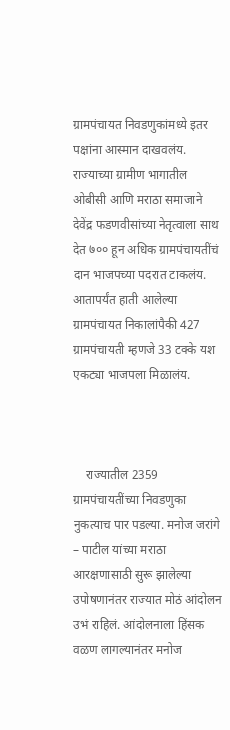ग्रामपंचायत निवडणुकांमध्ये इतर पक्षांना आस्मान दाखवलंय. राज्याच्या ग्रामीण भागातील ओबीसी आणि मराठा समाजाने देवेंद्र फडणवीसांच्या नेतृत्वाला साथ देत ७०० हून अधिक ग्रामपंचायतींचं दान भाजपच्या पदरात टाकलंय. आतापर्यंत हाती आलेल्या ग्रामपंचायत निकालांपैकी 427 ग्रामपंचायती म्हणजे 33 टक्के यश एकट्या भाजपला मिळालंय.



    राज्यातील 2359 ग्रामपंचायतींच्या निवडणुका नुकत्याच पार पडल्या. मनोज जरांगे – पाटील यांच्या मराठा आरक्षणासाठी सुरू झालेल्या उपोषणानंतर राज्यात मोठं आंदोलन उभं राहिलं. आंदोलनाला हिंसक वळण लागल्यानंतर मनोज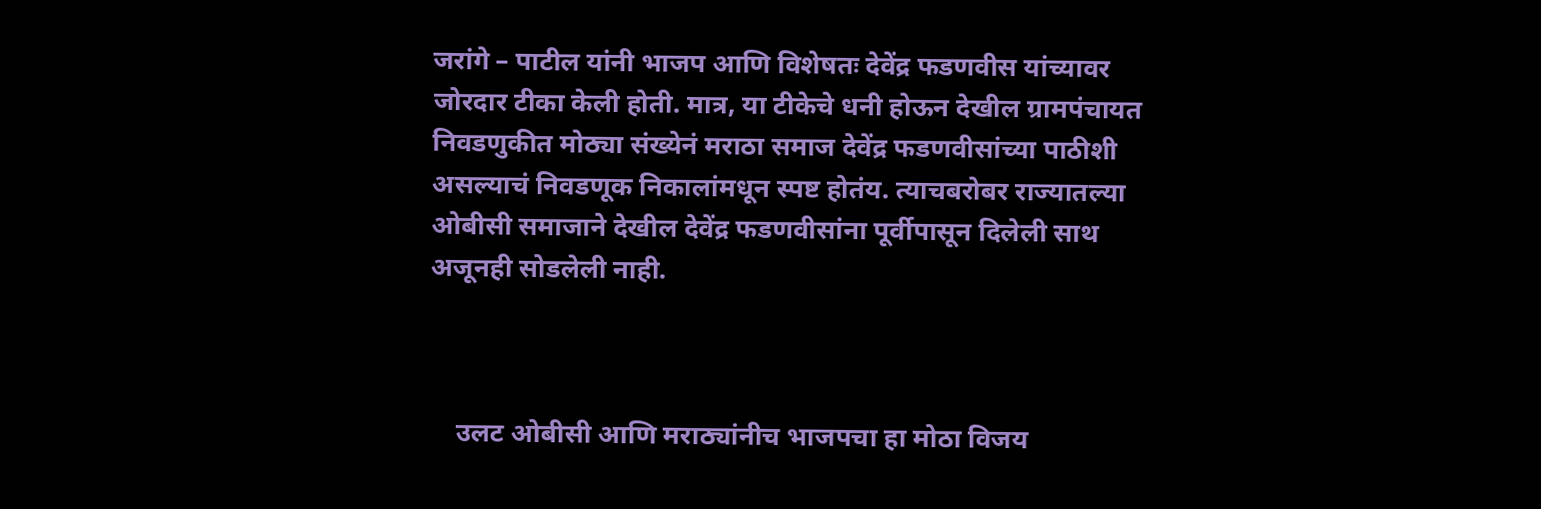जरांगे – पाटील यांनी भाजप आणि विशेषतः देवेंद्र फडणवीस यांच्यावर जोरदार टीका केली होती. मात्र, या टीकेचे धनी होऊन देखील ग्रामपंचायत निवडणुकीत मोठ्या संख्येनं मराठा समाज देवेंद्र फडणवीसांच्या पाठीशी असल्याचं निवडणूक निकालांमधून स्पष्ट होतंय. त्याचबरोबर राज्यातल्या ओबीसी समाजाने देखील देवेंद्र फडणवीसांना पूर्वीपासून दिलेली साथ अजूनही सोडलेली नाही.



    उलट ओबीसी आणि मराठ्यांनीच भाजपचा हा मोठा विजय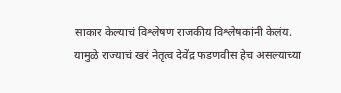साकार केल्याचं विश्लेषण राजकीय विश्लेषकांनी केलंय. यामुळे राज्याचं खरं नेतृत्व देवेंद्र फडणवीस हेच असल्याच्या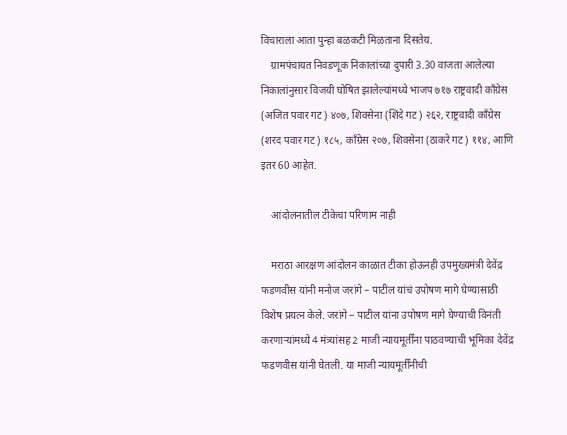विचाराला आता पुन्हा बळकटी मिळताना दिसतेय.
    ग्रामपंचायत निवडणूक निकालांच्या दुपारी 3.30 वाजता आलेल्या निकालांनुसार विजयी घोषित झालेल्यांमध्ये भाजप ७१७ राष्ट्रवादी कॉंग्रेस (अजित पवार गट) ४०७, शिवसेना (शिंदे गट) २६२, राष्ट्रवादी कॉंग्रेस (शरद पवार गट) १८५, कॉंग्रेस २०७, शिवसेना (ठाकरे गट) ११४, आणि इतर 60 आहेत.

    आंदोलनातील टीकेचा परिणाम नाही

    मराठा आरक्षण आंदोलन काळात टीका होऊनही उपमुख्यमंत्री देवेंद्र फडणवीस यांनी मनोज जरांगे – पाटील यांचं उपोषण मागे घेण्यासाठी विशेष प्रयत्न केले. जरांगे – पाटील यांना उपोषण मागे घेण्याची विनंती करणाऱ्यांमध्ये 4 मंत्र्यांसह 2 माजी न्यायमूर्तींना पाठवण्याची भूमिका देवेंद्र फडणवीस यांनी घेतली. या माजी न्यायमूर्तींनीची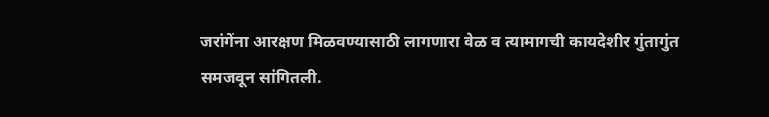जरांगेंना आरक्षण मिळवण्यासाठी लागणारा वेळ व त्यामागची कायदेशीर गुंतागुंत समजवून सांगितली.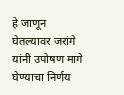हे जाणून घेतल्यावर जरांगे यांनी उपोषण मागे घेण्याचा निर्णय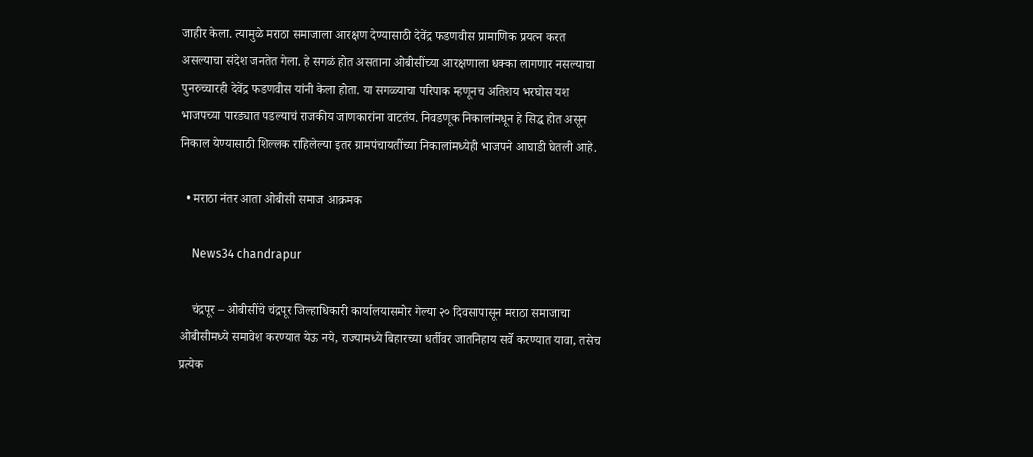जाहीर केला. त्यामुळे मराठा समाजाला आरक्षण देण्यासाठी देवेंद्र फडणवीस प्रामाणिक प्रयत्न करत असल्याचा संदेश जनतेत गेला. हे सगळं होत असताना ओबीसींच्या आरक्षणाला धक्का लागणार नसल्याचा पुनरुच्चारही देवेंद्र फडणवीस यांनी केला होता. या सगळ्याचा परिपाक म्हणूनच अतिशय भरघोस यश भाजपच्या पारड्यात पडल्याचं राजकीय जाणकारांना वाटतंय. निवडणूक निकालांमधून हे सिद्ध होत असून निकाल येण्यासाठी शिल्लक राहिलेल्या इतर ग्रामपंचायतींच्या निकालांमध्येही भाजपने आघाडी घेतली आहे.

  • मराठा नंतर आता ओबीसी समाज आक्रमक

    News34 chandrapur

    चंद्रपूर – ओबीसींचे चंद्रपूर जिल्हाधिकारी कार्यालयासमोर गेल्या २० दिवसापासून मराठा समाजाचा ओबीसीमध्ये समावेश करण्यात येऊ नये, राज्यामध्ये बिहारच्या धर्तीवर जातनिहाय सर्वे करण्यात यावा, तसेच प्रत्येक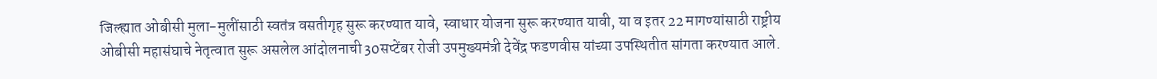जिल्ह्यात ओबीसी मुला-मुलींसाठी स्वतंत्र वसतीगृह सुरू करण्यात यावे, स्वाधार योजना सुरू करण्यात यावी, या व इतर 22 मागण्यांसाठी राष्ट्रीय ओबीसी महासंघाचे नेतृत्वात सुरू असलेल आंदोलनाची 30सप्टेंबर रोजी उपमुख्यमंत्री देवेंद्र फडणवीस यांच्या उपस्थितीत सांगता करण्यात आले.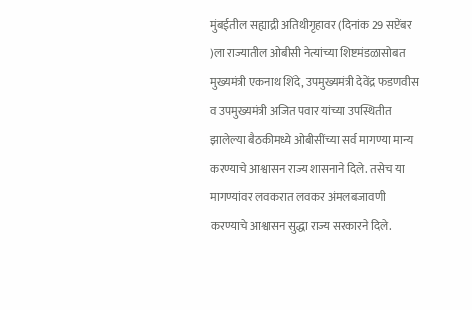मुंबईतील सह्याद्री अतिथीगृहावर (दिनांक 29 सप्टेंबर )ला राज्यातील ओबीसी नेत्यांच्या शिष्टमंडळासोबत मुख्यमंत्री एकनाथ शिंदे, उपमुख्यमंत्री देवेंद्र फडणवीस व उपमुख्यमंत्री अजित पवार यांच्या उपस्थितीत झालेल्या बैठकीमध्ये ओबीसींच्या सर्व मागण्या मान्य करण्याचे आश्वासन राज्य शासनाने दिले. तसेच या मागण्यांवर लवकरात लवकर अंमलबजावणी करण्याचे आश्वासन सुद्धा राज्य सरकारने दिले.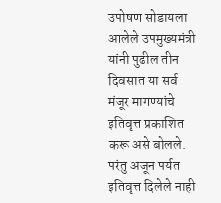उपोषण सोडायला आलेले उपमुख्यमंत्री यांनी पुढील तीन दिवसात या सर्व मंजूर मागण्यांचे इतिवृत्त प्रकाशित करू असे बोलले. परंतु अजून पर्यत इतिवृत्त दिलेले नाही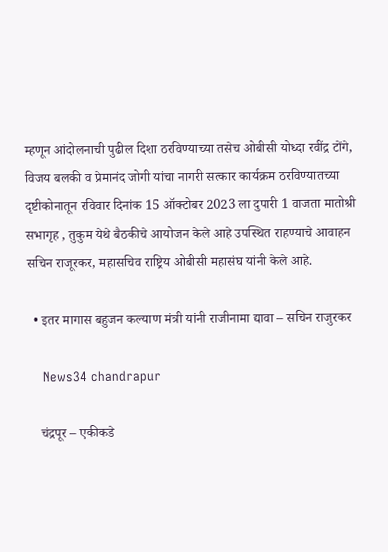म्हणून आंदोलनाची पुढील दिशा ठरविण्याच्या तसेच ओबीसी योध्दा रवींद्र टोंगे, विजय बलकी व प्रेमानंद जोगी यांचा नागरी सत्कार कार्यक्रम ठरविण्यातच्या दृष्टीकोनातून रविवार दिनांक 15 ऑक्टोबर 2023 ला दुपारी 1 वाजता मातोश्री सभागृह , तुकुम येथे बैठकीचे आयोजन केले आहे उपस्थित राहण्याचे आवाहन सचिन राजूरकर, महासचिव राष्ट्रिय ओबीसी महासंघ यांनी केले आहे.

  • इतर मागास बहुजन कल्याण मंत्री यांनी राजीनामा द्यावा – सचिन राजुरकर

    News34 chandrapur

    चंद्रपूर – एकीकडे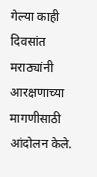गेल्या काही दिवसांत मराठ्यांनी आरक्षणाच्या मागणीसाठी आंदोलन केले.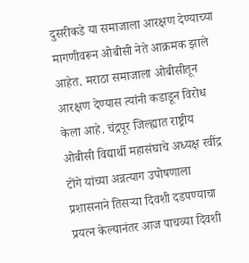दुसरीकडे या समाजाला आरक्षण देण्याच्या मागणीवरून ओबीसी नेते आक्रमक झाले आहेत. मराठा समाजाला ओबीसीतून आरक्षण देण्यास त्यांनी कडाडून विरोध केला आहे. चंद्रपूर जिल्ह्यात राष्ट्रीय ओबीसी विद्यार्थी महासंघाचे अध्यक्ष रवींद्र टोंगे यांच्या अन्नत्याग उपोषणाला प्रशासनाने तिसऱ्या दिवशी दडपण्याचा प्रयत्न केल्यानंतर आज पाचव्या दिवशी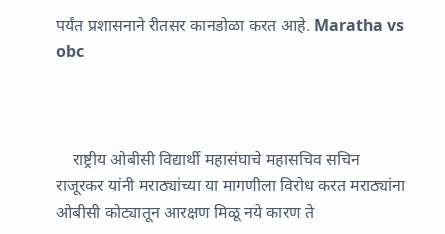पर्यंत प्रशासनाने रीतसर कानडोळा करत आहे. Maratha vs obc



    राष्ट्रीय ओबीसी विद्यार्थी महासंघाचे महासचिव सचिन राजूरकर यांनी मराठ्यांच्या या मागणीला विरोध करत मराठ्यांना ओबीसी कोट्यातून आरक्षण मिळू नये कारण ते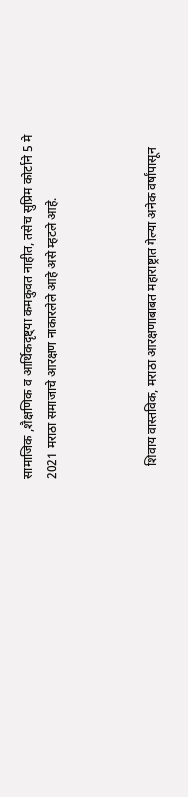सामाजिक ,शैक्षणिक व आर्थिकदृष्ट्या कमकुवत नाहीत, तसेच सुप्रिम कोर्टाने 5 मे 2021 मराठा समाजाचे आरक्षण नाकारलेले आहे असे म्हटले आहे.



    शिवाय वास्तविक, मराठा आरक्षणाबाबत महाराष्ट्रात गेल्या अनेक वर्षांपासून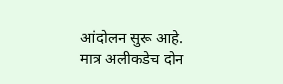आंदोलन सुरू आहे. मात्र अलीकडेच दोन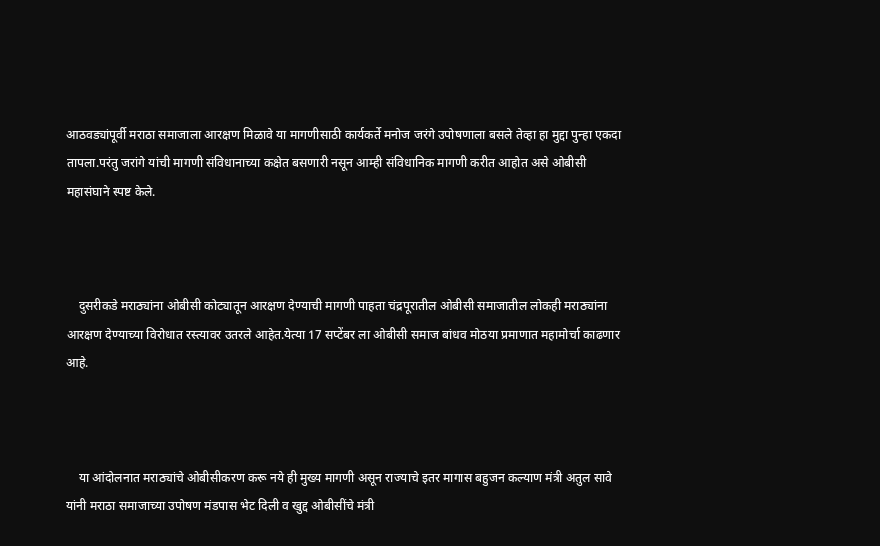आठवड्यांपूर्वी मराठा समाजाला आरक्षण मिळावे या मागणीसाठी कार्यकर्ते मनोज जरंगे उपोषणाला बसले तेव्हा हा मुद्दा पुन्हा एकदा तापला.परंतु जरांगे यांची मागणी संविधानाच्या कक्षेत बसणारी नसून आम्ही संविधानिक मागणी करीत आहोत असे ओबीसी महासंघाने स्पष्ट केले.



    दुसरीकडे मराठ्यांना ओबीसी कोट्यातून आरक्षण देण्याची मागणी पाहता चंद्रपूरातील ओबीसी समाजातील लोकही मराठ्यांना आरक्षण देण्याच्या विरोधात रस्त्यावर उतरले आहेत.येत्या 17 सप्टेंबर ला ओबीसी समाज बांधव मोठया प्रमाणात महामोर्चा काढणार आहे.



    या आंदोलनात मराठ्यांचे ओबीसीकरण करू नये ही मुख्य मागणी असून राज्याचे इतर मागास बहुजन कल्याण मंत्री अतुल सावे यांनी मराठा समाजाच्या उपोषण मंडपास भेट दिली व खुद्द ओबीसींचे मंत्री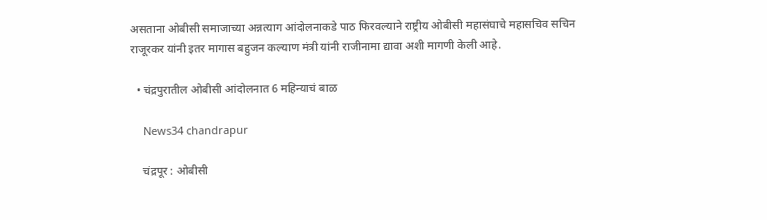असताना ओबीसी समाजाच्या अन्नत्याग आंदोलनाकडे पाठ फिरवल्याने राष्ट्रीय ओबीसी महासंघाचे महासचिव सचिन राजूरकर यांनी इतर मागास बहुजन कल्याण मंत्री यांनी राजीनामा द्यावा अशी मागणी केली आहे.

  • चंद्रपुरातील ओबीसी आंदोलनात 6 महिन्याचं बाळ

    News34 chandrapur

    चंद्रपूर : ओबीसी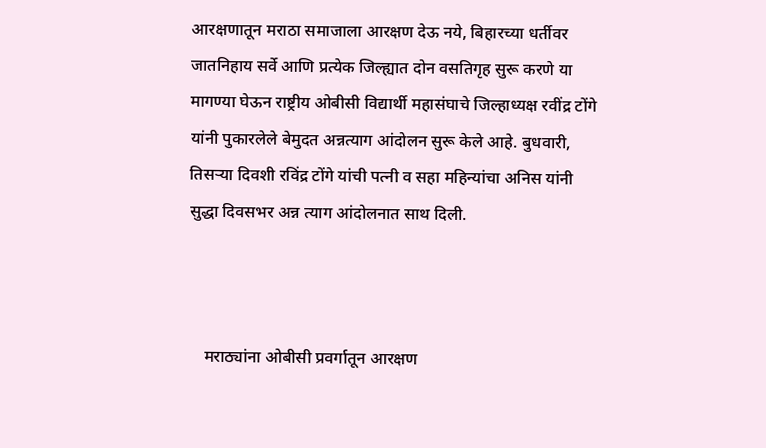आरक्षणातून मराठा समाजाला आरक्षण देऊ नये, बिहारच्या धर्तीवर जातनिहाय सर्वे आणि प्रत्येक जिल्ह्यात दोन वसतिगृह सुरू करणे या मागण्या घेऊन राष्ट्रीय ओबीसी विद्यार्थी महासंघाचे जिल्हाध्यक्ष रवींद्र टोंगे यांनी पुकारलेले बेमुदत अन्नत्याग आंदोलन सुरू केले आहे. बुधवारी, तिसऱ्या दिवशी रविंद्र टोंगे यांची पत्नी व सहा महिन्यांचा अनिस यांनी सुद्धा दिवसभर अन्न त्याग आंदोलनात साथ दिली.



    मराठ्यांना ओबीसी प्रवर्गातून आरक्षण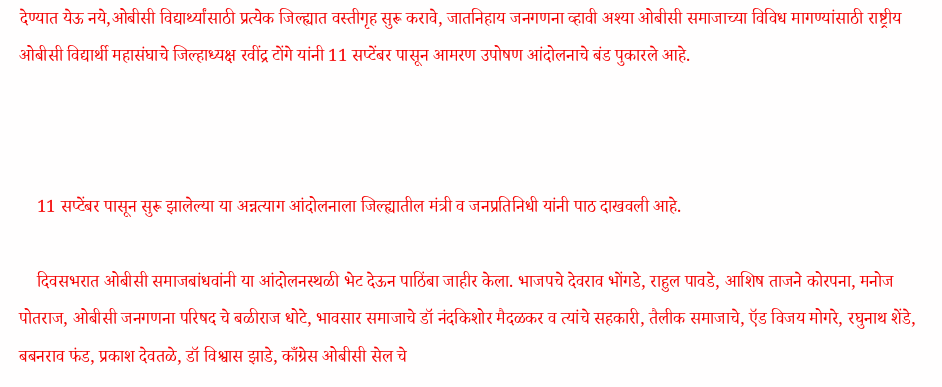देण्यात येऊ नये,ओबीसी विद्यार्थ्यांसाठी प्रत्येक जिल्ह्यात वस्तीगृह सुरू करावे, जातनिहाय जनगणना व्हावी अश्या ओबीसी समाजाच्या विविध मागण्यांसाठी राष्ट्रीय ओबीसी विद्यार्थी महासंघाचे जिल्हाध्यक्ष रवींद्र टोंगे यांनी 11 सप्टेंबर पासून आमरण उपोषण आंदोलनाचे बंड पुकारले आहे.



    11 सप्टेंबर पासून सुरू झालेल्या या अन्नत्याग आंदोलनाला जिल्ह्यातील मंत्री व जनप्रतिनिधी यांनी पाठ दाखवली आहे.

    दिवसभरात ओबीसी समाजबांधवांनी या आंदोलनस्थळी भेट देऊन पाठिंबा जाहीर केला. भाजपचे देवराव भोंगडे, राहुल पावडे, आशिष ताजने कोरपना, मनोज पोतराज, ओबीसी जनगणना परिषद चे बळीराज धोटे, भावसार समाजाचे डॉ नंदकिशोर मैदळकर व त्यांचे सहकारी, तैलीक समाजाचे, ऍड विजय मोगरे, रघुनाथ शेंडे, बबनराव फंड, प्रकाश देवतळे, डॉ विश्वास झाडे, काँग्रेस ओबीसी सेल चे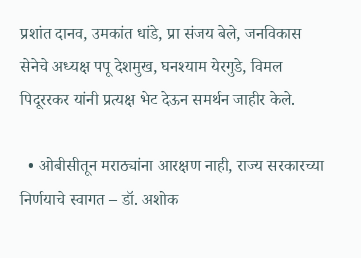प्रशांत दानव, उमकांत धांडे, प्रा संजय बेले, जनविकास सेनेचे अध्यक्ष पपू देशमुख, घनश्याम येरगुडे, विमल पिदूररकर यांनी प्रत्यक्ष भेट देऊन समर्थन जाहीर केले.

  • ओबीसीतून मराठ्यांना आरक्षण नाही, राज्य सरकारच्या निर्णयाचे स्वागत – डॉ. अशोक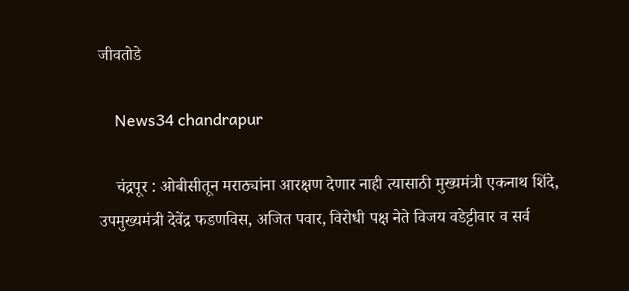जीवतोडे

    News34 chandrapur

    चंद्रपूर : ओबीसीतून मराठ्यांना आरक्षण देणार नाही त्यासाठी मुख्यमंत्री एकनाथ शिंदे, उपमुख्यमंत्री देवेंद्र फडणविस, अजित पवार, विरोधी पक्ष नेते विजय वडेट्टीवार व सर्व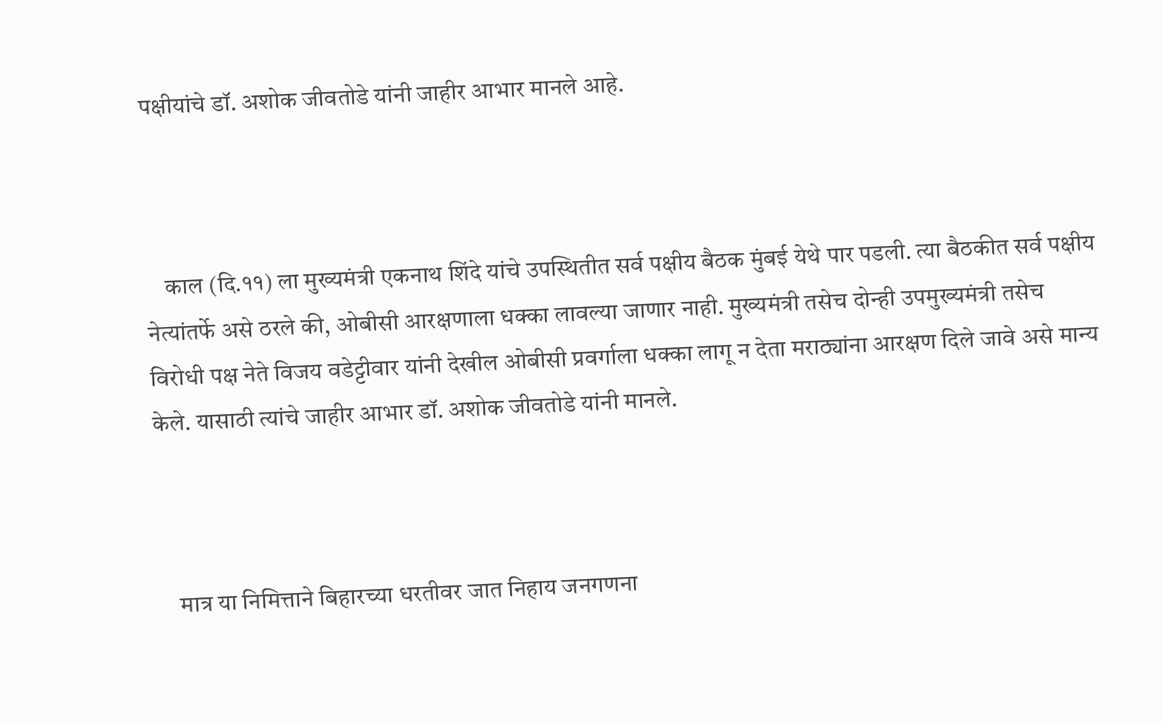पक्षीयांचे डॉ. अशोक जीवतोडे यांनी जाहीर आभार मानले आहे.



    काल (दि.११) ला मुख्यमंत्री एकनाथ शिंदे यांचे उपस्थितीत सर्व पक्षीय बैठक मुंबई येथे पार पडली. त्या बैठकीत सर्व पक्षीय नेत्यांतर्फे असे ठरले की, ओबीसी आरक्षणाला धक्का लावल्या जाणार नाही. मुख्यमंत्री तसेच दोन्ही उपमुख्यमंत्री तसेच विरोधी पक्ष नेते विजय वडेट्टीवार यांनी देखील ओबीसी प्रवर्गाला धक्का लागू न देता मराठ्यांना आरक्षण दिले जावे असे मान्य केले. यासाठी त्यांचे जाहीर आभार डॉ. अशोक जीवतोडे यांनी मानले.



    मात्र या निमित्ताने बिहारच्या धरतीवर जात निहाय जनगणना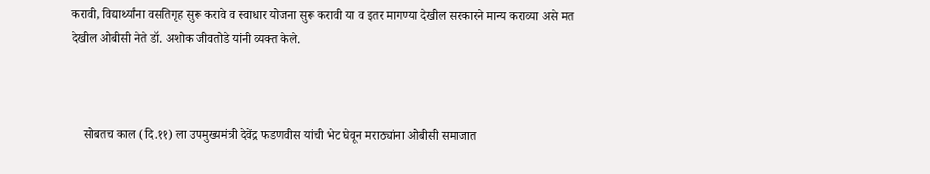करावी, विद्यार्थ्यांना वसतिगृह सुरू करावे व स्वाधार योजना सुरू करावी या व इतर मागण्या देखील सरकारने मान्य कराव्या असे मत देखील ओबीसी नेते डॉ. अशोक जीवतोडे यांनी व्यक्त केले.



    सोबतच काल (दि.११) ला उपमुख्यमंत्री देवेंद्र फडणवीस यांची भेट घेवून मराठ्यांना ओबीसी समाजात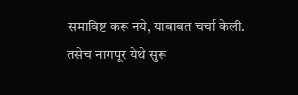समाविष्ट करू नये, याबाबत चर्चा केली. तसेच नागपूर येथे सुरू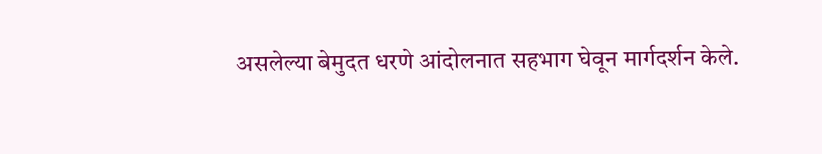असलेल्या बेमुदत धरणे आंदोलनात सहभाग घेवून मार्गदर्शन केले.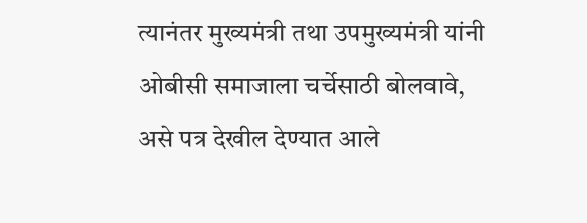त्यानंतर मुख्यमंत्री तथा उपमुख्यमंत्री यांनी ओबीसी समाजाला चर्चेसाठी बोलवावे, असे पत्र देखील देण्यात आले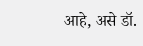आहे, असे डॉ.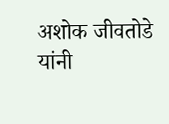अशोक जीवतोडे यांनी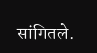सांगितले.